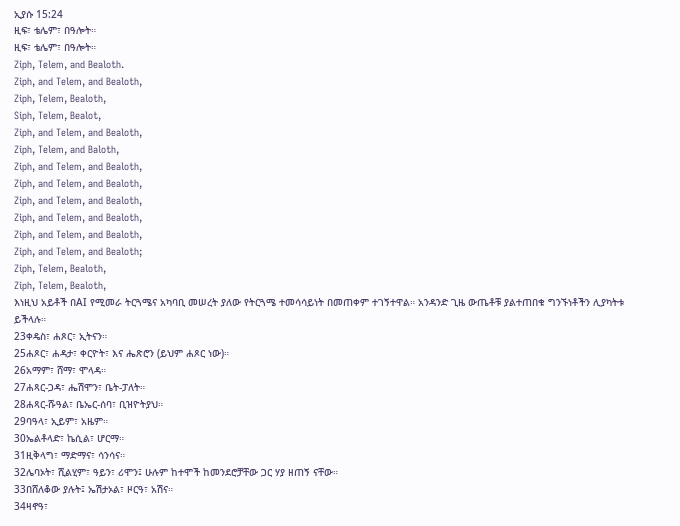ኢያሱ 15:24
ዚፍ፣ ቴሌም፣ በዓሎት።
ዚፍ፣ ቴሌም፣ በዓሎት።
Ziph, Telem, and Bealoth.
Ziph, and Telem, and Bealoth,
Ziph, Telem, Bealoth,
Siph, Telem, Bealot,
Ziph, and Telem, and Bealoth,
Ziph, Telem, and Baloth,
Ziph, and Telem, and Bealoth,
Ziph, and Telem, and Bealoth,
Ziph, and Telem, and Bealoth,
Ziph, and Telem, and Bealoth,
Ziph, and Telem, and Bealoth,
Ziph, and Telem, and Bealoth;
Ziph, Telem, Bealoth,
Ziph, Telem, Bealoth,
እነዚህ አይቶች በAI የሚመራ ትርጓሜና አካባቢ መሠረት ያለው የትርጓሜ ተመሳሳይነት በመጠቀም ተገኝተዋል። አንዳንድ ጊዜ ውጤቶቹ ያልተጠበቁ ግንኙነቶችን ሊያካትቱ ይችላሉ።
23ቀዴስ፣ ሐጾር፣ ኢትናን።
25ሐጾር፣ ሐዳታ፣ ቀርዮት፣ እና ሔጽሮን (ይህም ሐጾር ነው)።
26አማም፣ ሸማ፣ ሞላዳ።
27ሐጻር-ጋዳ፣ ሔሽሞን፣ ቤት-ፓለት።
28ሐጻር-ሹዓል፣ ቤኤር-ሰባ፣ ቢዝዮትያህ።
29ባዓላ፣ ኢይም፣ አዜም።
30ኤልቶላድ፣ ኬሲል፣ ሆርማ።
31ዚቅላግ፣ ማድማና፣ ሳንሳና።
32ሌባኦት፣ ሺልሂም፣ ዓይን፣ ሪሞን፤ ሁሉም ከተሞች ከመንደሮቻቸው ጋር ሃያ ዘጠኝ ናቸው።
33በሸለቆው ያሉት፤ ኤሽታኦል፣ ዞርዓ፣ አሽና።
34ዛኖዓ፣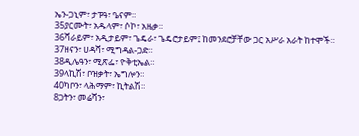ኤን-ጋኒም፣ ታፑዓ፣ ዔናም።
35ያርሙት፣ አዱላም፣ ሶኮ፣ አዜቃ።
36ሻራይም፣ አዲታይም፣ ጌዴራ፣ ጌዴሮታይም፤ ከመንደሮቻቸው ጋር አሥራ አራት ከተሞች።
37ዘናን፣ ሀዳሻ፣ ሚግዳል-ጋድ።
38ዲሌዓን፣ ሚጽፌ፣ ዮቅቲኤል።
39ላኪሽ፣ ቦዝቃት፣ ኤግሎን።
40ካቦን፣ ላሕማም፣ ኪትልሽ።
8ጋትን፣ መሬሻን፣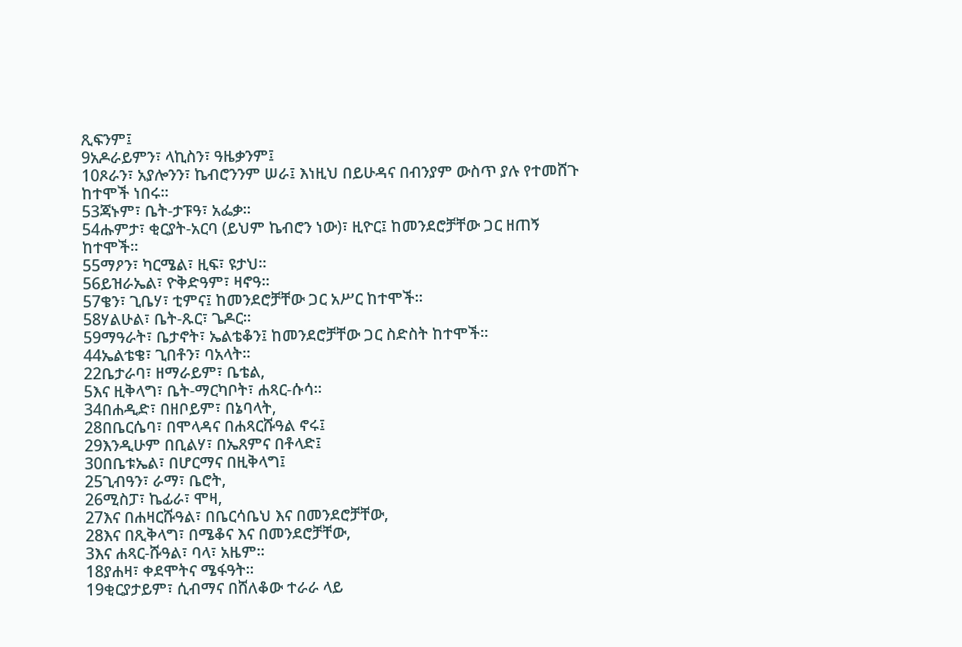ጺፍንም፤
9አዶራይምን፣ ላኪስን፣ ዓዜቃንም፤
10ጾራን፣ አያሎንን፣ ኬብሮንንም ሠራ፤ እነዚህ በይሁዳና በብንያም ውስጥ ያሉ የተመሸጉ ከተሞች ነበሩ።
53ጃኑም፣ ቤት-ታፑዓ፣ አፌቃ።
54ሑምታ፣ ቂርያት-አርባ (ይህም ኬብሮን ነው)፣ ዚዮር፤ ከመንደሮቻቸው ጋር ዘጠኝ ከተሞች።
55ማዖን፣ ካርሜል፣ ዚፍ፣ ዩታህ።
56ይዝራኤል፣ ዮቅድዓም፣ ዛኖዓ።
57ቄን፣ ጊቤሃ፣ ቲምና፤ ከመንደሮቻቸው ጋር አሥር ከተሞች።
58ሃልሁል፣ ቤት-ጹር፣ ጌዶር።
59ማዓራት፣ ቤታኖት፣ ኤልቴቆን፤ ከመንደሮቻቸው ጋር ስድስት ከተሞች።
44ኤልቴቄ፣ ጊበቶን፣ ባአላት።
22ቤታራባ፣ ዘማራይም፣ ቤቴል,
5እና ዚቅላግ፣ ቤት-ማርካቦት፣ ሐጻር-ሱሳ።
34በሐዲድ፣ በዘቦይም፣ በኔባላት,
28በቤርሴባ፣ በሞላዳና በሐጻርሹዓል ኖሩ፤
29እንዲሁም በቢልሃ፣ በኤጸምና በቶላድ፤
30በቤቱኤል፣ በሆርማና በዚቅላግ፤
25ጊብዓን፣ ራማ፣ ቤሮት,
26ሚስፓ፣ ኬፊራ፣ ሞዛ,
27እና በሐዛርሹዓል፣ በቤርሳቤህ እና በመንደሮቻቸው,
28እና በጺቅላግ፣ በሜቆና እና በመንደሮቻቸው,
3እና ሐጻር-ሹዓል፣ ባላ፣ አዜም።
18ያሐዛ፣ ቀደሞትና ሜፋዓት።
19ቂርያታይም፣ ሲብማና በሸለቆው ተራራ ላይ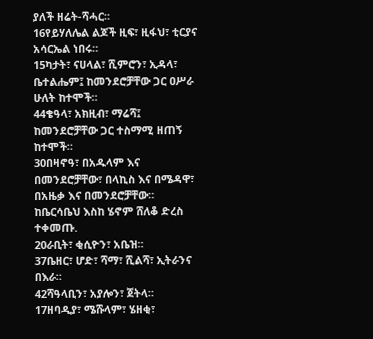ያለች ዘሬት-ሻሓር።
16የይሃለሌል ልጆች ዚፍ፣ ዚፋህ፣ ቲርያና አሳርኤል ነበሩ።
15ካታት፣ ናሀላል፣ ሺምሮን፣ ኢዳላ፣ ቤተልሔም፤ ከመንደሮቻቸው ጋር ዐሥራ ሁለት ከተሞች።
44ቄዓላ፣ አክዚብ፣ ማሬሻ፤ ከመንደሮቻቸው ጋር ተስማሚ ዘጠኝ ከተሞች።
30በዛኖዓ፣ በአዱላም እና በመንደሮቻቸው፣ በላኪስ እና በሜዳዋ፣ በአዜቃ እና በመንደሮቻቸው። ከቤርሳቤህ እስከ ሄኖም ሸለቆ ድረስ ተቀመጡ.
20ራቢት፣ ቂሲዮን፣ አቤዝ።
37ቤዘር፣ ሆድ፣ ሻማ፣ ሺልሻ፣ ኢትራንና በእራ።
42ሻዓላቢን፣ አያሎን፣ ጀትላ።
17ዘባዲያ፣ ሜሹላም፣ ሄዘቂ፣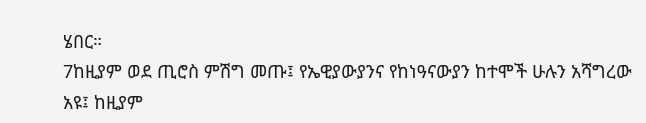ሄበር።
7ከዚያም ወደ ጢሮስ ምሽግ መጡ፤ የኤዊያውያንና የከነዓናውያን ከተሞች ሁሉን አሻግረው አዩ፤ ከዚያም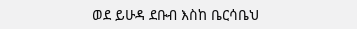ወደ ይሁዳ ደቡብ እስከ ቤርሳቤህ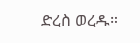ድረስ ወረዱ።